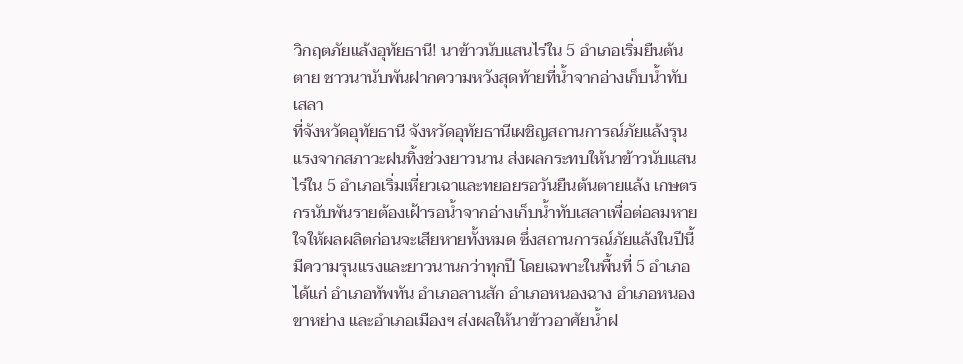วิกฤตภัยแล้งอุทัยธานี! นาข้าวนับแสนไร่ใน 5 อำเภอเริ่มยืนต้นตาย ชาวนานับพันฝากความหวังสุดท้ายที่น้ำจากอ่างเก็บน้ำทับเสลา
ที่จังหวัดอุทัยธานี จังหวัดอุทัยธานีเผชิญสถานการณ์ภัยแล้งรุนแรงจากสภาวะฝนทิ้งช่วงยาวนาน ส่งผลกระทบให้นาข้าวนับแสนไร่ใน 5 อำเภอเริ่มเหี่ยวเฉาและทยอยรอวันยืนต้นตายแล้ง เกษตรกรนับพันรายต้องเฝ้ารอน้ำจากอ่างเก็บน้ำทับเสลาเพื่อต่อลมหายใจให้ผลผลิตก่อนจะเสียหายทั้งหมด ซึ่งสถานการณ์ภัยแล้งในปีนี้มีความรุนแรงและยาวนานกว่าทุกปี โดยเฉพาะในพื้นที่ 5 อำเภอ ได้แก่ อำเภอทัพทัน อำเภอลานสัก อำเภอหนองฉาง อำเภอหนองขาหย่าง และอำเภอเมืองฯ ส่งผลให้นาข้าวอาศัยน้ำฝ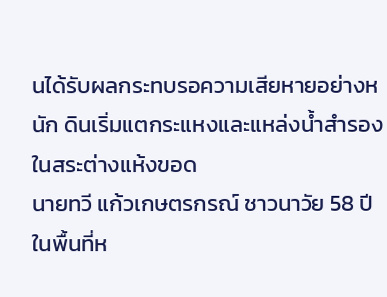นได้รับผลกระทบรอความเสียหายอย่างหนัก ดินเริ่มแตกระแหงและแหล่งน้ำสำรองในสระต่างแห้งขอด
นายทวี แก้วเกษตรกรณ์ ชาวนาวัย 58 ปี ในพื้นที่ห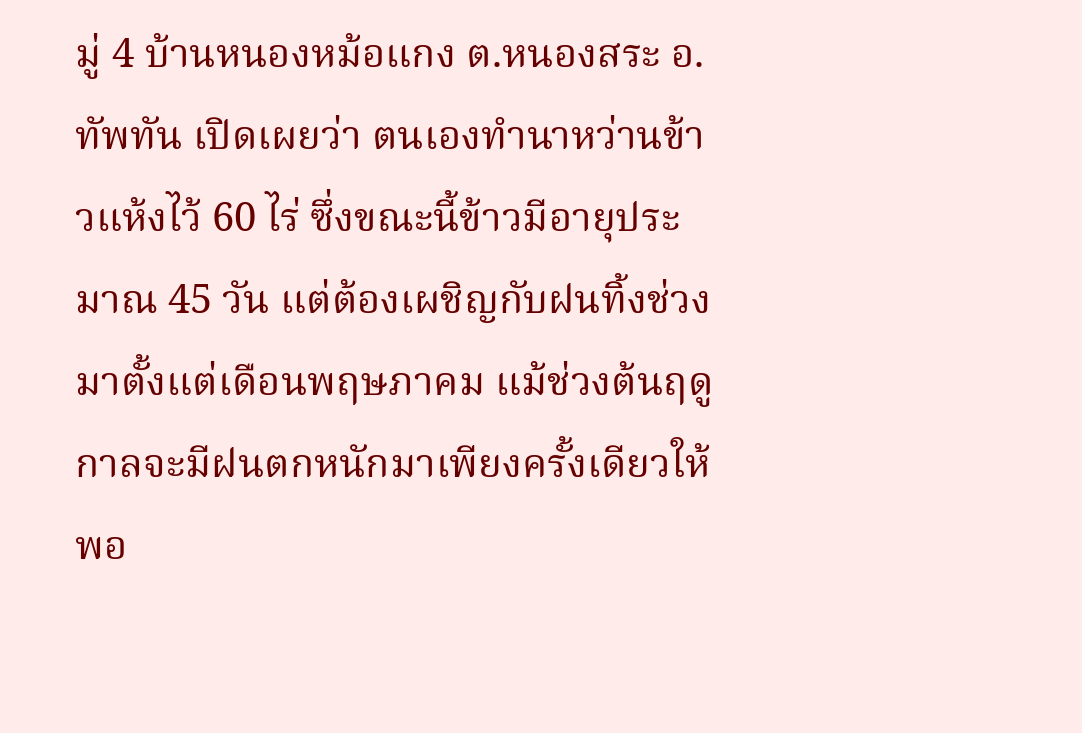มู่ 4 บ้านหนองหม้อแกง ต.หนองสระ อ.ทัพทัน เปิดเผยว่า ตนเองทำนาหว่านข้าวแห้งไว้ 60 ไร่ ซึ่งขณะนี้ข้าวมีอายุประมาณ 45 วัน แต่ต้องเผชิญกับฝนทิ้งช่วงมาตั้งแต่เดือนพฤษภาคม แม้ช่วงต้นฤดูกาลจะมีฝนตกหนักมาเพียงครั้งเดียวให้พอ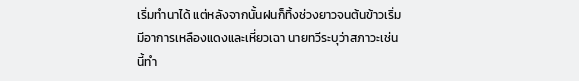เริ่มทำนาได้ แต่หลังจากนั้นฝนก็ทิ้งช่วงยาวจนต้นข้าวเริ่มมีอาการเหลืองแดงและเหี่ยวเฉา นายทวีระบุว่าสภาวะเช่นนี้ทำ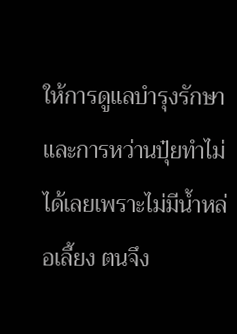ให้การดูแลบำรุงรักษาและการหว่านปุ๋ยทำไม่ได้เลยเพราะไม่มีน้ำหล่อเลี้ยง ตนจึง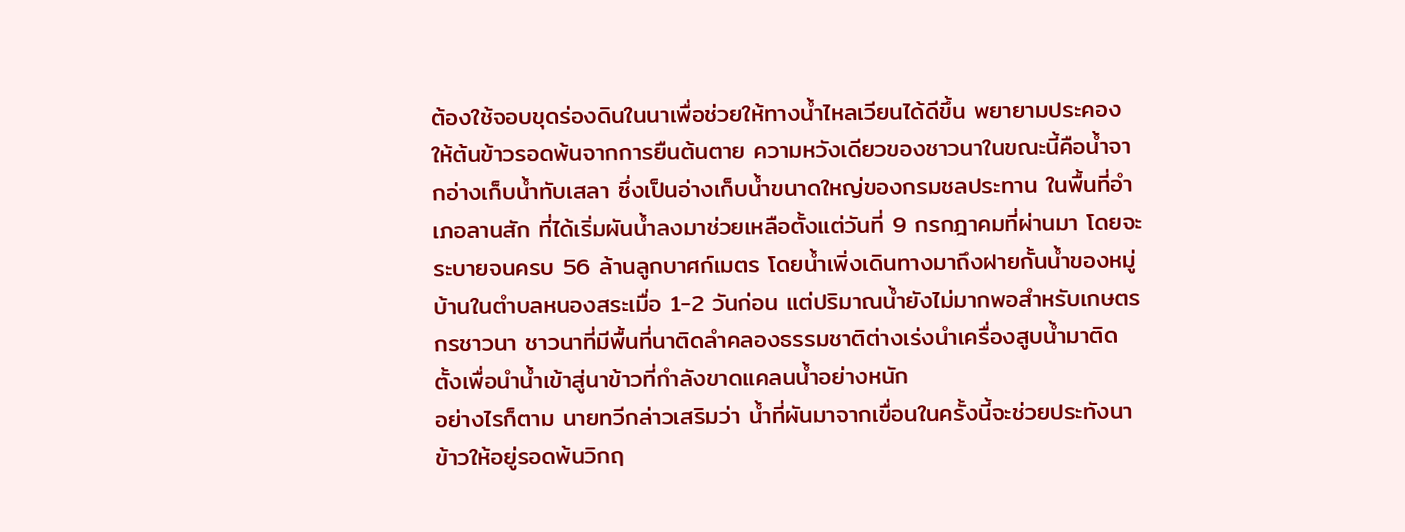ต้องใช้จอบขุดร่องดินในนาเพื่อช่วยให้ทางน้ำไหลเวียนได้ดีขึ้น พยายามประคองให้ต้นข้าวรอดพ้นจากการยืนต้นตาย ความหวังเดียวของชาวนาในขณะนี้คือน้ำจากอ่างเก็บน้ำทับเสลา ซึ่งเป็นอ่างเก็บน้ำขนาดใหญ่ของกรมชลประทาน ในพื้นที่อำเภอลานสัก ที่ได้เริ่มผันน้ำลงมาช่วยเหลือตั้งแต่วันที่ 9 กรกฎาคมที่ผ่านมา โดยจะระบายจนครบ 56 ล้านลูกบาศก์เมตร โดยน้ำเพิ่งเดินทางมาถึงฝายกั้นน้ำของหมู่บ้านในตำบลหนองสระเมื่อ 1-2 วันก่อน แต่ปริมาณน้ำยังไม่มากพอสำหรับเกษตรกรชาวนา ชาวนาที่มีพื้นที่นาติดลำคลองธรรมชาติต่างเร่งนำเครื่องสูบน้ำมาติดตั้งเพื่อนำน้ำเข้าสู่นาข้าวที่กำลังขาดแคลนน้ำอย่างหนัก
อย่างไรก็ตาม นายทวีกล่าวเสริมว่า น้ำที่ผันมาจากเขื่อนในครั้งนี้จะช่วยประทังนาข้าวให้อยู่รอดพ้นวิกฤ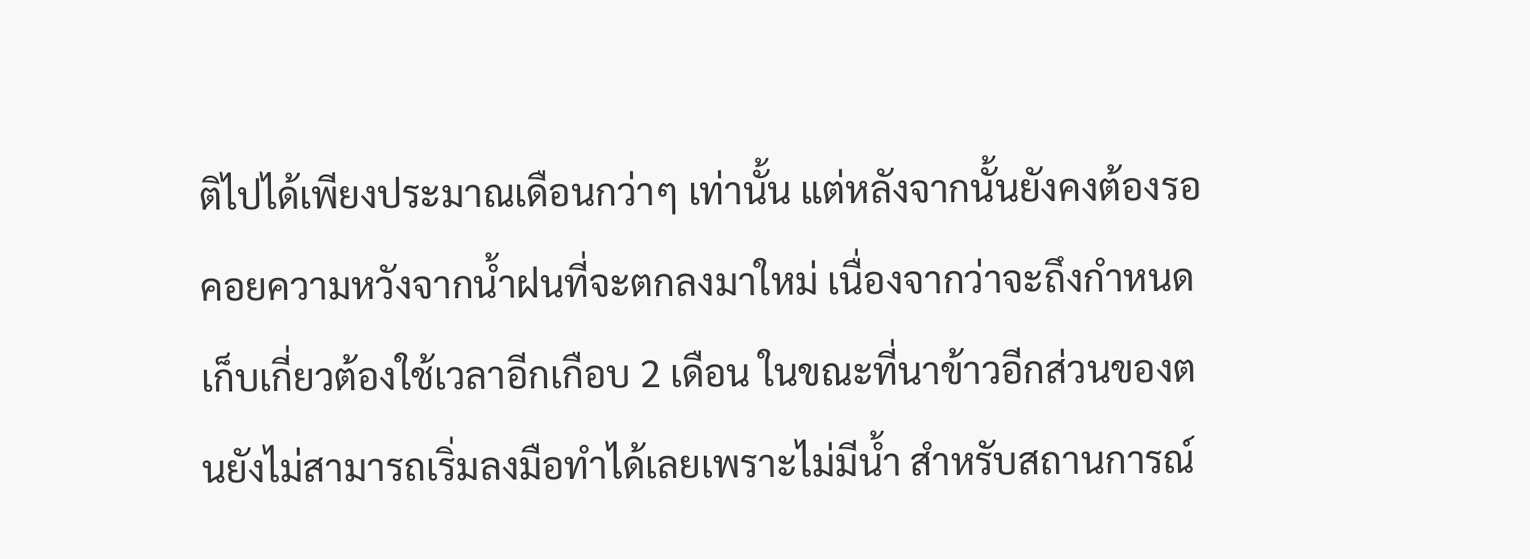ติไปได้เพียงประมาณเดือนกว่าๆ เท่านั้น แต่หลังจากนั้นยังคงต้องรอคอยความหวังจากน้ำฝนที่จะตกลงมาใหม่ เนื่องจากว่าจะถึงกำหนดเก็บเกี่ยวต้องใช้เวลาอีกเกือบ 2 เดือน ในขณะที่นาข้าวอีกส่วนของตนยังไม่สามารถเริ่มลงมือทำได้เลยเพราะไม่มีน้ำ สำหรับสถานการณ์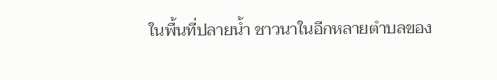ในพื้นที่ปลายน้ำ ชาวนาในอีกหลายตำบลของ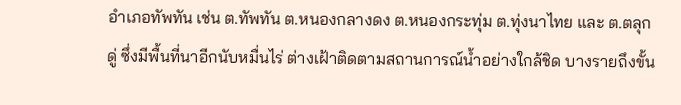อำเภอทัพทัน เช่น ต.ทัพทัน ต.หนองกลางดง ต.หนองกระทุ่ม ต.ทุ่งนาไทย และ ต.ตลุกดู่ ซึ่งมีพื้นที่นาอีกนับหมื่นไร่ ต่างเฝ้าติดตามสถานการณ์น้ำอย่างใกล้ชิด บางรายถึงขั้น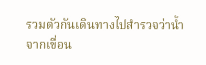รวมตัวกันเดินทางไปสำรวจว่าน้ำจากเขื่อน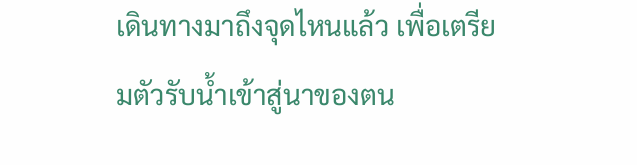เดินทางมาถึงจุดไหนแล้ว เพื่อเตรียมตัวรับน้ำเข้าสู่นาของตน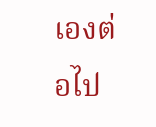เองต่อไป